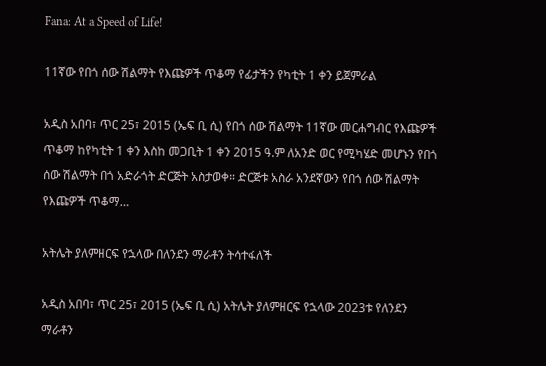Fana: At a Speed of Life!

11ኛው የበጎ ሰው ሽልማት የእጩዎች ጥቆማ የፊታችን የካቲት 1 ቀን ይጀምራል

አዲስ አበባ፣ ጥር 25፣ 2015 (ኤፍ ቢ ሲ) የበጎ ሰው ሽልማት 11ኛው መርሐግብር የእጩዎች ጥቆማ ከየካቲት 1 ቀን እስከ መጋቢት 1 ቀን 2015 ዓ.ም ለአንድ ወር የሚካሄድ መሆኑን የበጎ ሰው ሽልማት በጎ አድራጎት ድርጅት አስታወቀ። ድርጅቱ አስራ አንደኛውን የበጎ ሰው ሽልማት የእጩዎች ጥቆማ…

አትሌት ያለምዘርፍ የኋላው በለንደን ማራቶን ትሳተፋለች

አዲስ አበባ፣ ጥር 25፣ 2015 (ኤፍ ቢ ሲ) አትሌት ያለምዘርፍ የኋላው 2023ቱ የለንደን ማራቶን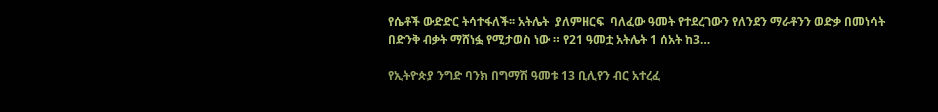የሴቶች ውድድር ትሳተፋለች፡፡ አትሌት  ያለምዘርፍ  ባለፈው ዓመት የተደረገውን የለንደን ማራቶንን ወድቃ በመነሳት በድንቅ ብቃት ማሸነፏ የሚታወስ ነው ። የ21 ዓመቷ አትሌት 1 ሰአት ከ3…

የኢትዮጵያ ንግድ ባንክ በግማሽ ዓመቱ 13 ቢሊየን ብር አተረፈ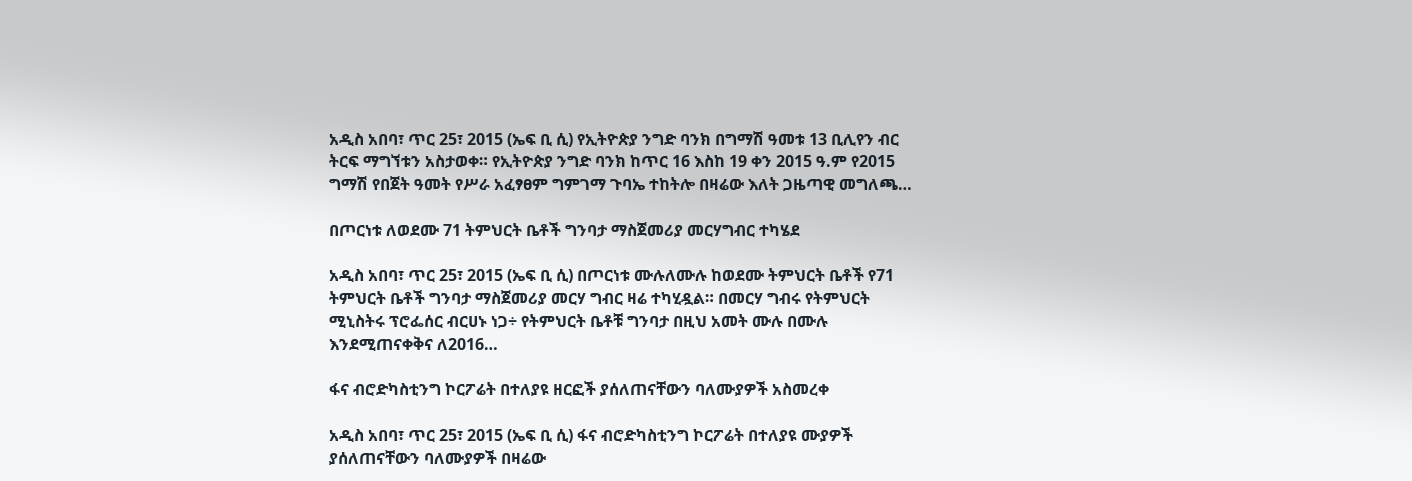አዲስ አበባ፣ ጥር 25፣ 2015 (ኤፍ ቢ ሲ) የኢትዮጵያ ንግድ ባንክ በግማሽ ዓመቱ 13 ቢሊየን ብር ትርፍ ማግኘቱን አስታወቀ። የኢትዮጵያ ንግድ ባንክ ከጥር 16 እስከ 19 ቀን 2015 ዓ.ም የ2015 ግማሽ የበጀት ዓመት የሥራ አፈፃፀም ግምገማ ጉባኤ ተከትሎ በዛሬው እለት ጋዜጣዊ መግለጫ…

በጦርነቱ ለወደሙ 71 ትምህርት ቤቶች ግንባታ ማስጀመሪያ መርሃግብር ተካሄደ

አዲስ አበባ፣ ጥር 25፣ 2015 (ኤፍ ቢ ሲ) በጦርነቱ ሙሉለሙሉ ከወደሙ ትምህርት ቤቶች የ71 ትምህርት ቤቶች ግንባታ ማስጀመሪያ መርሃ ግብር ዛሬ ተካሂዷል። በመርሃ ግብሩ የትምህርት ሚኒስትሩ ፕሮፌሰር ብርሀኑ ነጋ÷ የትምህርት ቤቶቹ ግንባታ በዚህ አመት ሙሉ በሙሉ እንደሚጠናቀቅና ለ2016…

ፋና ብሮድካስቲንግ ኮርፖሬት በተለያዩ ዘርፎች ያሰለጠናቸውን ባለሙያዎች አስመረቀ

አዲስ አበባ፣ ጥር 25፣ 2015 (ኤፍ ቢ ሲ) ፋና ብሮድካስቲንግ ኮርፖሬት በተለያዩ ሙያዎች ያሰለጠናቸውን ባለሙያዎች በዛሬው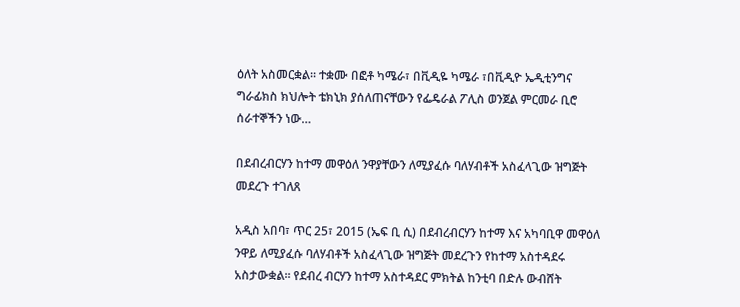ዕለት አስመርቋል። ተቋሙ በፎቶ ካሜራ፣ በቪዲዬ ካሜራ ፣በቪዲዮ ኤዲቲንግና ግራፊክስ ክህሎት ቴክኒክ ያሰለጠናቸውን የፌዴራል ፖሊስ ወንጀል ምርመራ ቢሮ ሰራተኞችን ነው…

በደብረብርሃን ከተማ መዋዕለ ንዋያቸውን ለሚያፈሱ ባለሃብቶች አስፈላጊው ዝግጅት መደረጉ ተገለጸ

አዲስ አበባ፣ ጥር 25፣ 2015 (ኤፍ ቢ ሲ) በደብረብርሃን ከተማ እና አካባቢዋ መዋዕለ ንዋይ ለሚያፈሱ ባለሃብቶች አስፈላጊው ዝግጅት መደረጉን የከተማ አስተዳደሩ አስታውቋል፡፡ የደብረ ብርሃን ከተማ አስተዳደር ምክትል ከንቲባ በድሉ ውብሸት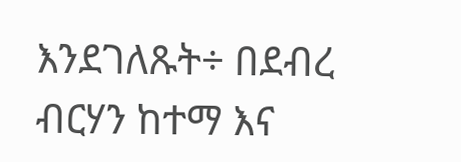እንደገለጹት÷ በደብረ ብርሃን ከተማ እና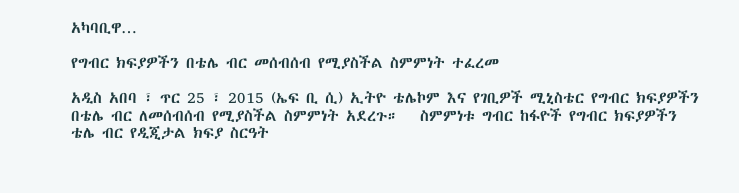አካባቢዋ…

የግብር ክፍያዎችን በቴሌ ብር መሰብሰብ የሚያስችል ስምምነት ተፈረመ

አዲስ አበባ ፣ ጥር 25 ፣ 2015 (ኤፍ ቢ ሲ) ኢትዮ ቴሌኮም እና የገቢዎች ሚኒስቴር የግብር ክፍያዎችን በቴሌ ብር ለመሰብሰብ የሚያስችል ስምምነት አደረጉ።   ስምምነቱ ግብር ከፋዮች የግብር ክፍያዎችን ቴሌ ብር የዲጂታል ክፍያ ስርዓት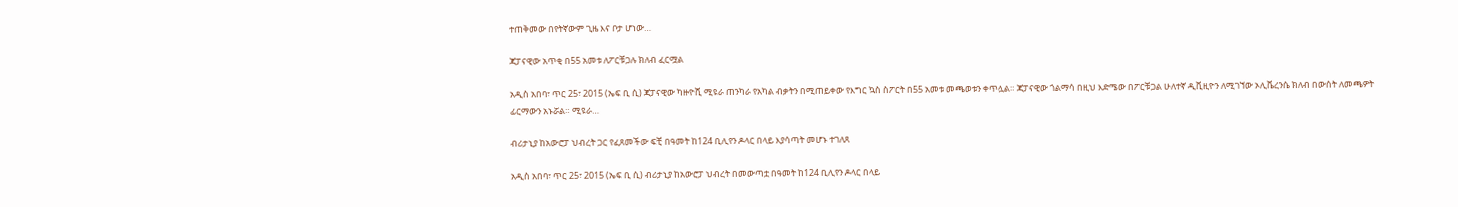ተጠቅመው በየትኛውም ጊዜ እና ቦታ ሆነው…

ጃፓናዊው አጥቂ በ55 አመቱ ለፖርቹጋሉ ክለብ ፈርሟል

አዲስ አበባ፣ ጥር 25፣ 2015 (ኤፍ ቢ ሲ) ጃፓናዊው ካዙዮሺ ሚዩራ ጠንካራ የአካል ብቃትን በሚጠይቀው የእግር ኳስ ስፖርት በ55 አመቱ መጫወቱን ቀጥሏል። ጃፓናዊው ጎልማሳ በዚህ እድሜው በፖርቹጋል ሁለተኛ ዲቪዚዮን ለሚገኘው ኦሊቬረንሴ ክለብ በውሰት ለመጫዎት ፊርማውን አኑሯል። ሚዩራ…

ብሪታኒያ ከአውሮፓ ህብረት ጋር የፈጸመችው ፍቺ በዓመት ከ124 ቢሊየን ዶላር በላይ እያሳጣት መሆኑ ተገለጸ

አዲስ አበባ፣ ጥር 25፣ 2015 (ኤፍ ቢ ሲ) ብሪታኒያ ከአውሮፓ ህብረት በመውጣቷ በዓመት ከ124 ቢሊየን ዶላር በላይ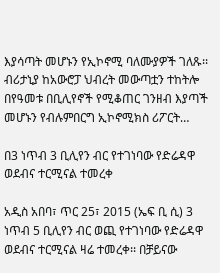እያሳጣት መሆኑን የኢኮኖሚ ባለሙያዎች ገለጹ፡፡ ብሪታኒያ ከአውሮፓ ህብረት መውጣቷን ተከትሎ በየዓመቱ በቢሊየኖች የሚቆጠር ገንዘብ እያጣች መሆኑን የብሉምበርግ ኢኮኖሚክስ ሪፖርት…

በ3 ነጥብ 3 ቢሊየን ብር የተገነባው የድሬዳዋ ወደብና ተርሚናል ተመረቀ

አዲስ አበባ፣ ጥር 25፣ 2015 (ኤፍ ቢ ሲ) 3 ነጥብ 5 ቢሊየን ብር ወጪ የተገነባው የድሬዳዋ ወደብና ተርሚናል ዛሬ ተመረቀ፡፡ በቻይናው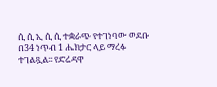ሲ ሲ ኢ ሲ ሲ ተቋራጭ የተገነባው ወደቡ በ34 ነጥብ 1 ሔክታር ላይ ማረፉ ተገልጿል፡፡ የድሬዳዋ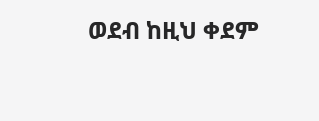ወደብ ከዚህ ቀደም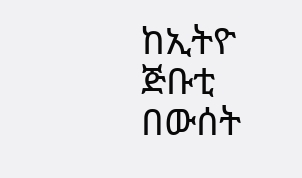ከኢትዮ ጅቡቲ በውሰት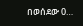በወሰደው 0…